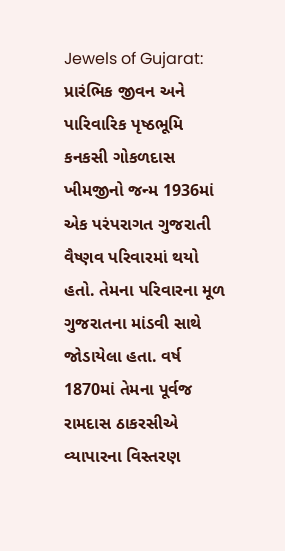Jewels of Gujarat: પ્રારંભિક જીવન અને પારિવારિક પૃષ્ઠભૂમિ
કનકસી ગોકળદાસ ખીમજીનો જન્મ 1936માં એક પરંપરાગત ગુજરાતી વૈષ્ણવ પરિવારમાં થયો હતો. તેમના પરિવારના મૂળ ગુજરાતના માંડવી સાથે જોડાયેલા હતા. વર્ષ 1870માં તેમના પૂર્વજ રામદાસ ઠાકરસીએ વ્યાપારના વિસ્તરણ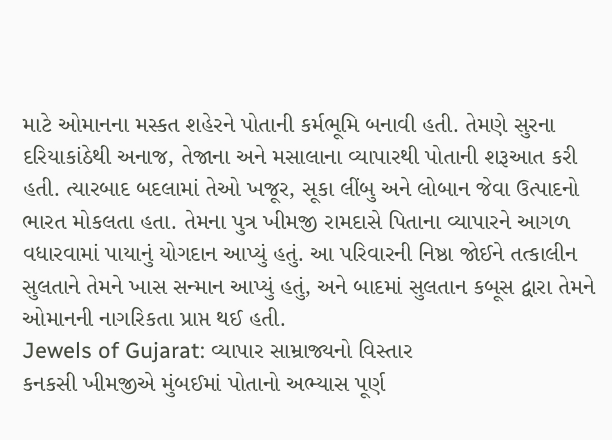માટે ઓમાનના મસ્કત શહેરને પોતાની કર્મભૂમિ બનાવી હતી. તેમણે સુરના દરિયાકાંઠેથી અનાજ, તેજાના અને મસાલાના વ્યાપારથી પોતાની શરૂઆત કરી હતી. ત્યારબાદ બદલામાં તેઓ ખજૂર, સૂકા લીંબુ અને લોબાન જેવા ઉત્પાદનો ભારત મોકલતા હતા. તેમના પુત્ર ખીમજી રામદાસે પિતાના વ્યાપારને આગળ વધારવામાં પાયાનું યોગદાન આપ્યું હતું. આ પરિવારની નિષ્ઠા જોઈને તત્કાલીન સુલતાને તેમને ખાસ સન્માન આપ્યું હતું, અને બાદમાં સુલતાન કબૂસ દ્વારા તેમને ઓમાનની નાગરિકતા પ્રાપ્ત થઈ હતી.
Jewels of Gujarat: વ્યાપાર સામ્રાજ્યનો વિસ્તાર
કનકસી ખીમજીએ મુંબઈમાં પોતાનો અભ્યાસ પૂર્ણ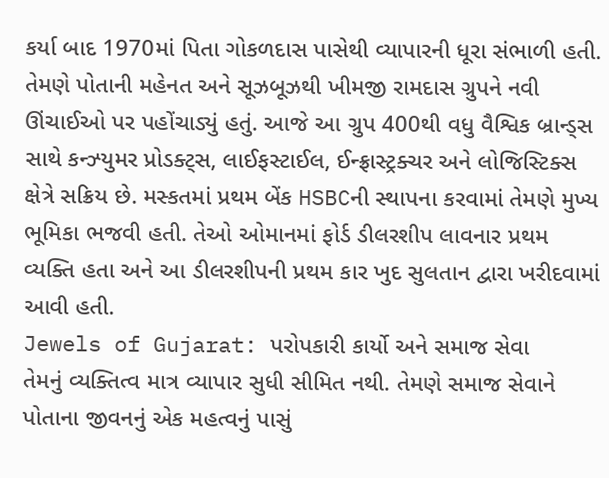કર્યા બાદ 1970માં પિતા ગોકળદાસ પાસેથી વ્યાપારની ધૂરા સંભાળી હતી. તેમણે પોતાની મહેનત અને સૂઝબૂઝથી ખીમજી રામદાસ ગ્રુપને નવી ઊંચાઈઓ પર પહોંચાડ્યું હતું. આજે આ ગ્રુપ 400થી વધુ વૈશ્વિક બ્રાન્ડ્સ સાથે કન્ઝ્યુમર પ્રોડક્ટ્સ, લાઈફસ્ટાઈલ, ઈન્ફ્રાસ્ટ્રક્ચર અને લોજિસ્ટિક્સ ક્ષેત્રે સક્રિય છે. મસ્કતમાં પ્રથમ બેંક HSBCની સ્થાપના કરવામાં તેમણે મુખ્ય ભૂમિકા ભજવી હતી. તેઓ ઓમાનમાં ફોર્ડ ડીલરશીપ લાવનાર પ્રથમ વ્યક્તિ હતા અને આ ડીલરશીપની પ્રથમ કાર ખુદ સુલતાન દ્વારા ખરીદવામાં આવી હતી.
Jewels of Gujarat: પરોપકારી કાર્યો અને સમાજ સેવા
તેમનું વ્યક્તિત્વ માત્ર વ્યાપાર સુધી સીમિત નથી. તેમણે સમાજ સેવાને પોતાના જીવનનું એક મહત્વનું પાસું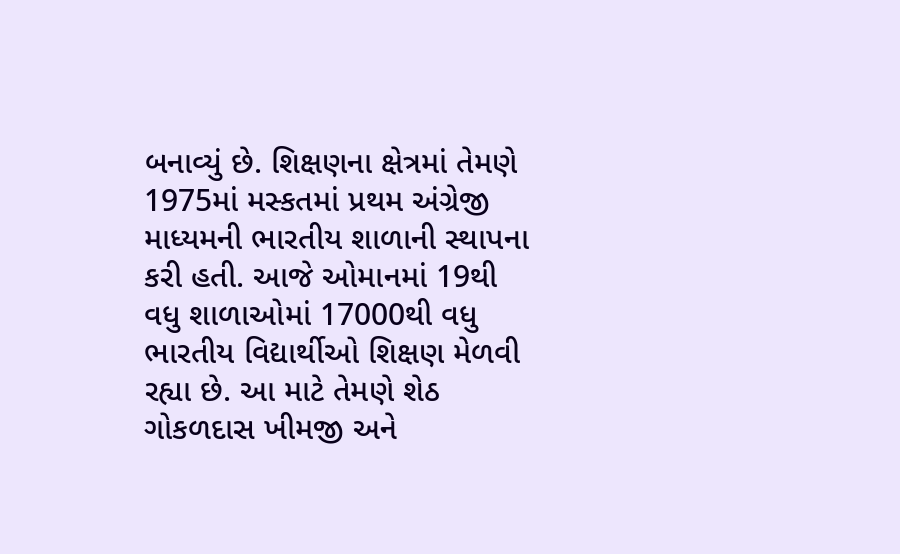બનાવ્યું છે. શિક્ષણના ક્ષેત્રમાં તેમણે 1975માં મસ્કતમાં પ્રથમ અંગ્રેજી માધ્યમની ભારતીય શાળાની સ્થાપના કરી હતી. આજે ઓમાનમાં 19થી વધુ શાળાઓમાં 17000થી વધુ ભારતીય વિદ્યાર્થીઓ શિક્ષણ મેળવી રહ્યા છે. આ માટે તેમણે શેઠ ગોકળદાસ ખીમજી અને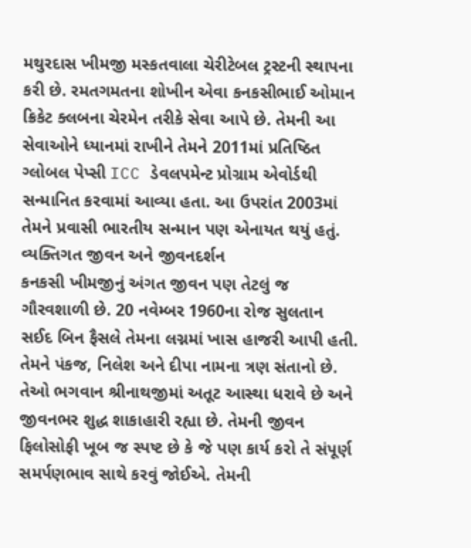મથુરદાસ ખીમજી મસ્કતવાલા ચેરીટેબલ ટ્રસ્ટની સ્થાપના કરી છે. રમતગમતના શોખીન એવા કનકસીભાઈ ઓમાન ક્રિકેટ ક્લબના ચેરમેન તરીકે સેવા આપે છે. તેમની આ સેવાઓને ધ્યાનમાં રાખીને તેમને 2011માં પ્રતિષ્ઠિત ગ્લોબલ પેપ્સી ICC ડેવલપમેન્ટ પ્રોગ્રામ એવોર્ડથી સન્માનિત કરવામાં આવ્યા હતા. આ ઉપરાંત 2003માં તેમને પ્રવાસી ભારતીય સન્માન પણ એનાયત થયું હતું.
વ્યક્તિગત જીવન અને જીવનદર્શન
કનકસી ખીમજીનું અંગત જીવન પણ તેટલું જ ગૌરવશાળી છે. 20 નવેમ્બર 1960ના રોજ સુલતાન સઈદ બિન ફૈસલે તેમના લગ્નમાં ખાસ હાજરી આપી હતી. તેમને પંકજ, નિલેશ અને દીપા નામના ત્રણ સંતાનો છે. તેઓ ભગવાન શ્રીનાથજીમાં અતૂટ આસ્થા ધરાવે છે અને જીવનભર શુદ્ધ શાકાહારી રહ્યા છે. તેમની જીવન ફિલોસોફી ખૂબ જ સ્પષ્ટ છે કે જે પણ કાર્ય કરો તે સંપૂર્ણ સમર્પણભાવ સાથે કરવું જોઈએ. તેમની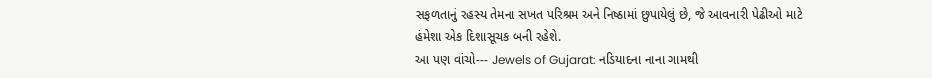સફળતાનું રહસ્ય તેમના સખત પરિશ્રમ અને નિષ્ઠામાં છુપાયેલું છે, જે આવનારી પેઢીઓ માટે હંમેશા એક દિશાસૂચક બની રહેશે.
આ પણ વાંચો--- Jewels of Gujarat: નડિયાદના નાના ગામથી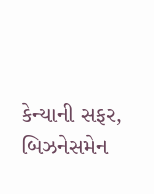કેન્યાની સફર, બિઝનેસમેન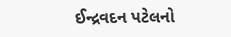ઈન્દ્રવદન પટેલનો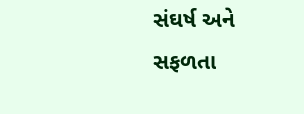સંઘર્ષ અને સફળતા